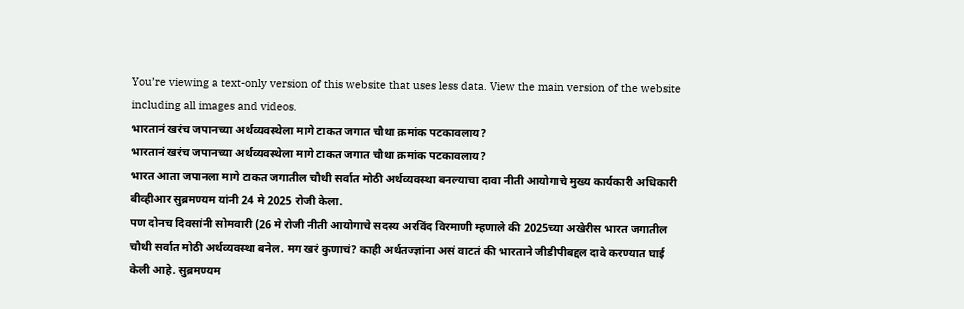You’re viewing a text-only version of this website that uses less data. View the main version of the website including all images and videos.
भारतानं खरंच जपानच्या अर्थव्यवस्थेला मागे टाकत जगात चौथा क्रमांक पटकावलाय?
भारतानं खरंच जपानच्या अर्थव्यवस्थेला मागे टाकत जगात चौथा क्रमांक पटकावलाय?
भारत आता जपानला मागे टाकत जगातील चौथी सर्वात मोठी अर्थव्यवस्था बनल्याचा दावा नीती आयोगाचे मुख्य कार्यकारी अधिकारी बीव्हीआर सुब्रमण्यम यांनी 24 मे 2025 रोजी केला.
पण दोनच दिवसांनी सोमवारी (26 मे रोजी नीती आयोगाचे सदस्य अरविंद विरमाणी म्हणाले की 2025च्या अखेरीस भारत जगातील चौथी सर्वात मोठी अर्थव्यवस्था बनेल. मग खरं कुणाचं? काही अर्थतज्ज्ञांना असं वाटतं की भारताने जीडीपीबद्दल दावे करण्यात घाई केली आहे. सुब्रमण्यम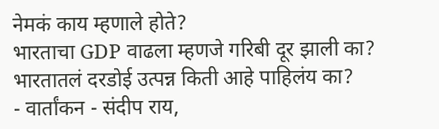नेमकं काय म्हणाले होते?
भारताचा GDP वाढला म्हणजे गरिबी दूर झाली का? भारतातलं दरडोई उत्पन्न किती आहे पाहिलंय का?
- वार्तांकन - संदीप राय,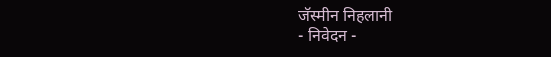जॅस्मीन निहलानी
- निवेदन -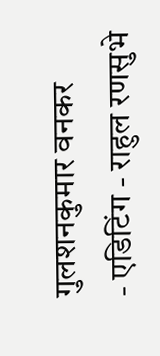गुलशनकुमार वनकर
- एडिटिंग - राहुल रणसुभे